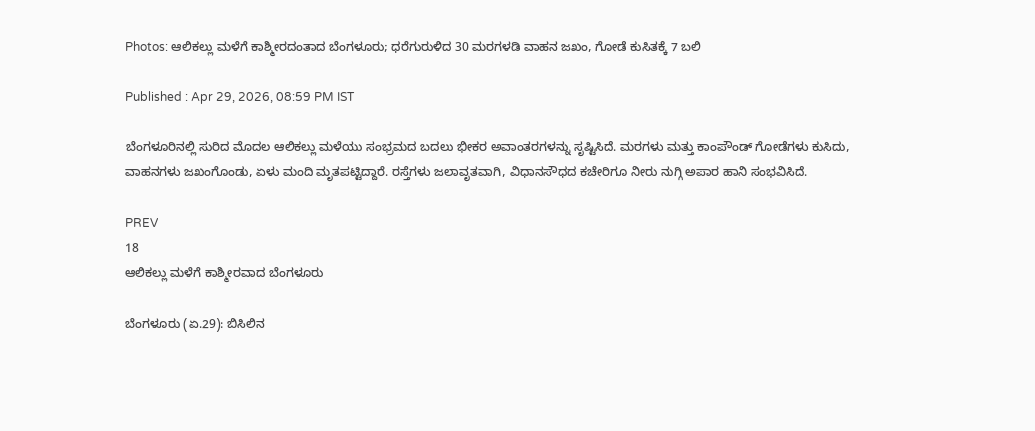Photos: ಆಲಿಕಲ್ಲು ಮಳೆಗೆ ಕಾಶ್ಮೀರದಂತಾದ ಬೆಂಗಳೂರು; ಧರೆಗುರುಳಿದ 30 ಮರಗಳಡಿ ವಾಹನ ಜಖಂ, ಗೋಡೆ ಕುಸಿತಕ್ಕೆ 7 ಬಲಿ

Published : Apr 29, 2026, 08:59 PM IST

ಬೆಂಗಳೂರಿನಲ್ಲಿ ಸುರಿದ ಮೊದಲ ಆಲಿಕಲ್ಲು ಮಳೆಯು ಸಂಭ್ರಮದ ಬದಲು ಭೀಕರ ಅವಾಂತರಗಳನ್ನು ಸೃಷ್ಟಿಸಿದೆ. ಮರಗಳು ಮತ್ತು ಕಾಂಪೌಂಡ್ ಗೋಡೆಗಳು ಕುಸಿದು, ವಾಹನಗಳು ಜಖಂಗೊಂಡು, ಏಳು ಮಂದಿ ಮೃತಪಟ್ಟಿದ್ದಾರೆ. ರಸ್ತೆಗಳು ಜಲಾವೃತವಾಗಿ, ವಿಧಾನಸೌಧದ ಕಚೇರಿಗೂ ನೀರು ನುಗ್ಗಿ ಅಪಾರ ಹಾನಿ ಸಂಭವಿಸಿದೆ.

PREV
18
ಆಲಿಕಲ್ಲು ಮಳೆಗೆ ಕಾಶ್ಮೀರವಾದ ಬೆಂಗಳೂರು

ಬೆಂಗಳೂರು (ಏ.29): ಬಿಸಿಲಿನ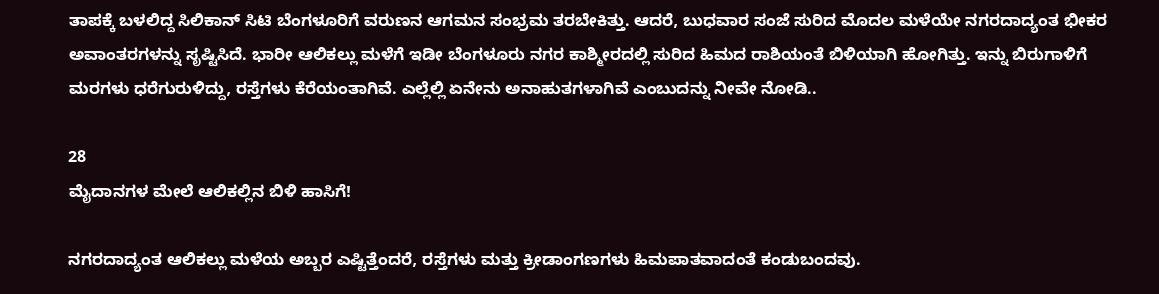ತಾಪಕ್ಕೆ ಬಳಲಿದ್ದ ಸಿಲಿಕಾನ್ ಸಿಟಿ ಬೆಂಗಳೂರಿಗೆ ವರುಣನ ಆಗಮನ ಸಂಭ್ರಮ ತರಬೇಕಿತ್ತು. ಆದರೆ, ಬುಧವಾರ ಸಂಜೆ ಸುರಿದ ಮೊದಲ ಮಳೆಯೇ ನಗರದಾದ್ಯಂತ ಭೀಕರ ಅವಾಂತರಗಳನ್ನು ಸೃಷ್ಟಿಸಿದೆ. ಭಾರೀ ಆಲಿಕಲ್ಲು ಮಳೆಗೆ ಇಡೀ ಬೆಂಗಳೂರು ನಗರ ಕಾಶ್ಮೀರದಲ್ಲಿ ಸುರಿದ ಹಿಮದ ರಾಶಿಯಂತೆ ಬಿಳಿಯಾಗಿ ಹೋಗಿತ್ತು. ಇನ್ನು ಬಿರುಗಾಳಿಗೆ ಮರಗಳು ಧರೆಗುರುಳಿದ್ದು, ರಸ್ತೆಗಳು ಕೆರೆಯಂತಾಗಿವೆ. ಎಲ್ಲೆಲ್ಲಿ ಏನೇನು ಅನಾಹುತಗಳಾಗಿವೆ ಎಂಬುದನ್ನು ನೀವೇ ನೋಡಿ..

28
ಮೈದಾನಗಳ ಮೇಲೆ ಆಲಿಕಲ್ಲಿನ ಬಿಳಿ ಹಾಸಿಗೆ!

ನಗರದಾದ್ಯಂತ ಆಲಿಕಲ್ಲು ಮಳೆಯ ಅಬ್ಬರ ಎಷ್ಟಿತ್ತೆಂದರೆ, ರಸ್ತೆಗಳು ಮತ್ತು ಕ್ರೀಡಾಂಗಣಗಳು ಹಿಮಪಾತವಾದಂತೆ ಕಂಡುಬಂದವು.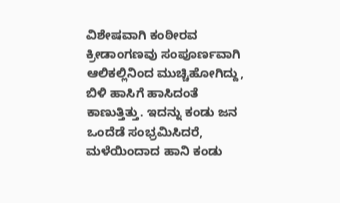ವಿಶೇಷವಾಗಿ ಕಂಠೀರವ ಕ್ರೀಡಾಂಗಣವು ಸಂಪೂರ್ಣವಾಗಿ ಆಲಿಕಲ್ಲಿನಿಂದ ಮುಚ್ಚಿಹೋಗಿದ್ದು, ಬಿಳಿ ಹಾಸಿಗೆ ಹಾಸಿದಂತೆ ಕಾಣುತ್ತಿತ್ತು. ಇದನ್ನು ಕಂಡು ಜನ ಒಂದೆಡೆ ಸಂಭ್ರಮಿಸಿದರೆ, ಮಳೆಯಿಂದಾದ ಹಾನಿ ಕಂಡು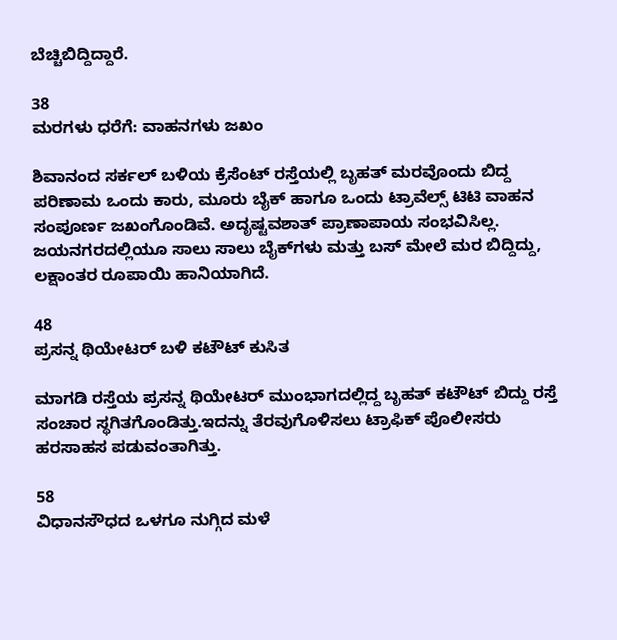ಬೆಚ್ಚಿಬಿದ್ದಿದ್ದಾರೆ.

38
ಮರಗಳು ಧರೆಗೆ: ವಾಹನಗಳು ಜಖಂ

ಶಿವಾನಂದ ಸರ್ಕಲ್ ಬಳಿಯ ಕ್ರೆಸೆಂಟ್ ರಸ್ತೆಯಲ್ಲಿ ಬೃಹತ್ ಮರವೊಂದು ಬಿದ್ದ ಪರಿಣಾಮ ಒಂದು ಕಾರು, ಮೂರು ಬೈಕ್ ಹಾಗೂ ಒಂದು ಟ್ರಾವೆಲ್ಸ್ ಟಿಟಿ ವಾಹನ ಸಂಪೂರ್ಣ ಜಖಂಗೊಂಡಿವೆ. ಅದೃಷ್ಟವಶಾತ್ ಪ್ರಾಣಾಪಾಯ ಸಂಭವಿಸಿಲ್ಲ. ಜಯನಗರದಲ್ಲಿಯೂ ಸಾಲು ಸಾಲು ಬೈಕ್‌ಗಳು ಮತ್ತು ಬಸ್ ಮೇಲೆ ಮರ ಬಿದ್ದಿದ್ದು, ಲಕ್ಷಾಂತರ ರೂಪಾಯಿ ಹಾನಿಯಾಗಿದೆ.

48
ಪ್ರಸನ್ನ ಥಿಯೇಟರ್ ಬಳಿ ಕಟೌಟ್ ಕುಸಿತ

ಮಾಗಡಿ ರಸ್ತೆಯ ಪ್ರಸನ್ನ ಥಿಯೇಟರ್ ಮುಂಭಾಗದಲ್ಲಿದ್ದ ಬೃಹತ್ ಕಟೌಟ್ ಬಿದ್ದು ರಸ್ತೆ ಸಂಚಾರ ಸ್ಥಗಿತಗೊಂಡಿತ್ತು.ಇದನ್ನು ತೆರವುಗೊಳಿಸಲು ಟ್ರಾಫಿಕ್ ಪೊಲೀಸರು ಹರಸಾಹಸ ಪಡುವಂತಾಗಿತ್ತು.

58
ವಿಧಾನಸೌಧದ ಒಳಗೂ ನುಗ್ಗಿದ ಮಳೆ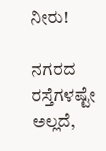ನೀರು!

ನಗರದ ರಸ್ತೆಗಳಷ್ಟೇ ಅಲ್ಲದೆ,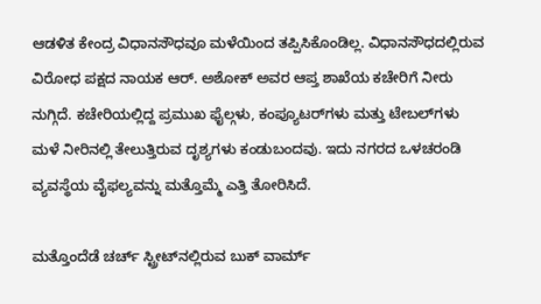ಆಡಳಿತ ಕೇಂದ್ರ ವಿಧಾನಸೌಧವೂ ಮಳೆಯಿಂದ ತಪ್ಪಿಸಿಕೊಂಡಿಲ್ಲ. ವಿಧಾನಸೌಧದಲ್ಲಿರುವ ವಿರೋಧ ಪಕ್ಷದ ನಾಯಕ ಆರ್. ಅಶೋಕ್ ಅವರ ಆಪ್ತ ಶಾಖೆಯ ಕಚೇರಿಗೆ ನೀರು ನುಗ್ಗಿದೆ. ಕಚೇರಿಯಲ್ಲಿದ್ದ ಪ್ರಮುಖ ಫೈಲ್ಗಳು, ಕಂಪ್ಯೂಟರ್‌ಗಳು ಮತ್ತು ಟೇಬಲ್‌ಗಳು ಮಳೆ ನೀರಿನಲ್ಲಿ ತೇಲುತ್ತಿರುವ ದೃಶ್ಯಗಳು ಕಂಡುಬಂದವು. ಇದು ನಗರದ ಒಳಚರಂಡಿ ವ್ಯವಸ್ಥೆಯ ವೈಫಲ್ಯವನ್ನು ಮತ್ತೊಮ್ಮೆ ಎತ್ತಿ ತೋರಿಸಿದೆ.

ಮತ್ತೊಂದೆಡೆ ಚರ್ಚ್‌ ಸ್ಟ್ರೀಟ್‌ನಲ್ಲಿರುವ ಬುಕ್ ವಾರ್ಮ್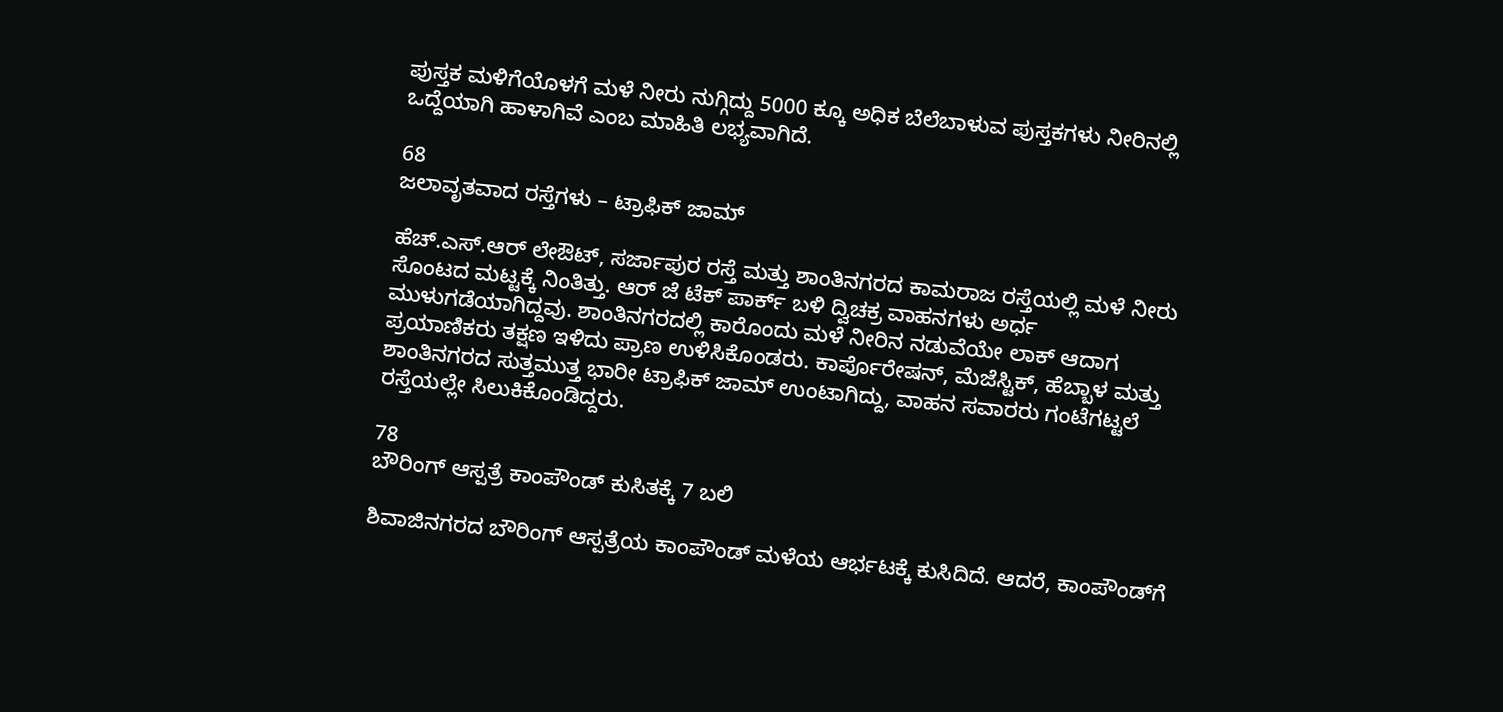ಪುಸ್ತಕ ಮಳಿಗೆಯೊಳಗೆ ಮಳೆ ನೀರು ನುಗ್ಗಿದ್ದು 5000 ಕ್ಕೂ ಅಧಿಕ ಬೆಲೆಬಾಳುವ ಪುಸ್ತಕಗಳು ನೀರಿನಲ್ಲಿ ಒದ್ದೆಯಾಗಿ ಹಾಳಾಗಿವೆ ಎಂಬ ಮಾಹಿತಿ ಲಭ್ಯವಾಗಿದೆ.

68
ಜಲಾವೃತವಾದ ರಸ್ತೆಗಳು – ಟ್ರಾಫಿಕ್ ಜಾಮ್

ಹೆಚ್.ಎಸ್.ಆರ್ ಲೇಔಟ್, ಸರ್ಜಾಪುರ ರಸ್ತೆ ಮತ್ತು ಶಾಂತಿನಗರದ ಕಾಮರಾಜ ರಸ್ತೆಯಲ್ಲಿ ಮಳೆ ನೀರು ಸೊಂಟದ ಮಟ್ಟಕ್ಕೆ ನಿಂತಿತ್ತು. ಆರ್ ಜೆ ಟೆಕ್ ಪಾರ್ಕ್ ಬಳಿ ದ್ವಿಚಕ್ರ ವಾಹನಗಳು ಅರ್ಧ ಮುಳುಗಡೆಯಾಗಿದ್ದವು. ಶಾಂತಿನಗರದಲ್ಲಿ ಕಾರೊಂದು ಮಳೆ ನೀರಿನ ನಡುವೆಯೇ ಲಾಕ್ ಆದಾಗ ಪ್ರಯಾಣಿಕರು ತಕ್ಷಣ ಇಳಿದು ಪ್ರಾಣ ಉಳಿಸಿಕೊಂಡರು. ಕಾರ್ಪೊರೇಷನ್, ಮೆಜೆಸ್ಟಿಕ್, ಹೆಬ್ಬಾಳ ಮತ್ತು ಶಾಂತಿನಗರದ ಸುತ್ತಮುತ್ತ ಭಾರೀ ಟ್ರಾಫಿಕ್ ಜಾಮ್ ಉಂಟಾಗಿದ್ದು, ವಾಹನ ಸವಾರರು ಗಂಟೆಗಟ್ಟಲೆ ರಸ್ತೆಯಲ್ಲೇ ಸಿಲುಕಿಕೊಂಡಿದ್ದರು.

78
ಬೌರಿಂಗ್ ಆಸ್ಪತ್ರೆ ಕಾಂಪೌಂಡ್ ಕುಸಿತಕ್ಕೆ 7 ಬಲಿ

ಶಿವಾಜಿನಗರದ ಬೌರಿಂಗ್ ಆಸ್ಪತ್ರೆಯ ಕಾಂಪೌಂಡ್ ಮಳೆಯ ಆರ್ಭಟಕ್ಕೆ ಕುಸಿದಿದೆ. ಆದರೆ, ಕಾಂಪೌಂಡ್‌ಗೆ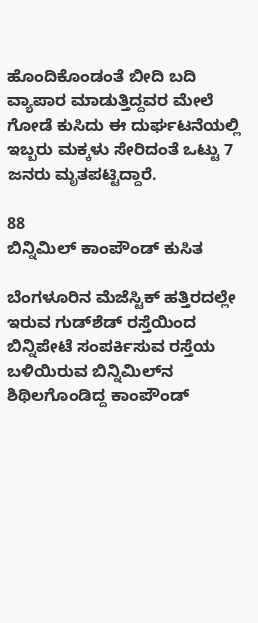ಹೊಂದಿಕೊಂಡಂತೆ ಬೀದಿ ಬದಿ ವ್ಯಾಪಾರ ಮಾಡುತ್ತಿದ್ದವರ ಮೇಲೆ ಗೋಡೆ ಕುಸಿದು ಈ ದುರ್ಘಟನೆಯಲ್ಲಿ ಇಬ್ಬರು ಮಕ್ಕಳು ಸೇರಿದಂತೆ ಒಟ್ಟು 7 ಜನರು ಮೃತಪಟ್ಟಿದ್ದಾರೆ.

88
ಬಿನ್ನಿಮಿಲ್ ಕಾಂಪೌಂಡ್ ಕುಸಿತ

ಬೆಂಗಳೂರಿನ ಮೆಜೆಸ್ಟಿಕ್ ಹತ್ತಿರದಲ್ಲೇ ಇರುವ ಗುಡ್‌ಶೆಡ್ ರಸ್ತೆಯಿಂದ ಬಿನ್ನಿಪೇಟೆ ಸಂಪರ್ಕಿಸುವ ರಸ್ತೆಯ ಬಳಿಯಿರುವ ಬಿನ್ನಿಮಿಲ್‌ನ ಶಿಥಿಲಗೊಂಡಿದ್ದ ಕಾಂಪೌಂಡ್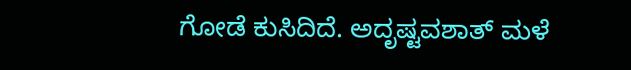ಗೋಡೆ ಕುಸಿದಿದೆ. ಅದೃಷ್ಟವಶಾತ್ ಮಳೆ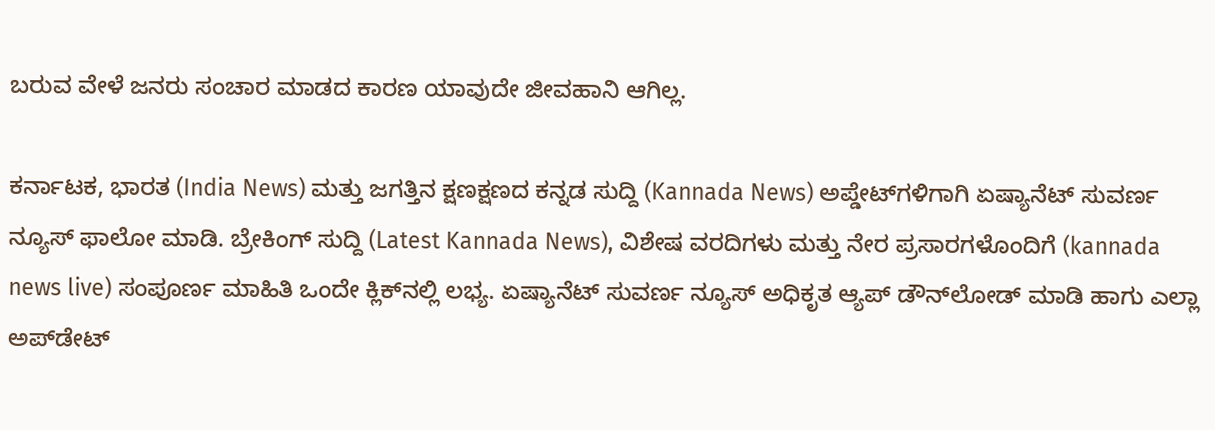ಬರುವ ವೇಳೆ ಜನರು ಸಂಚಾರ ಮಾಡದ ಕಾರಣ ಯಾವುದೇ ಜೀವಹಾನಿ ಆಗಿಲ್ಲ.

ಕರ್ನಾಟಕ, ಭಾರತ (India News) ಮತ್ತು ಜಗತ್ತಿನ ಕ್ಷಣಕ್ಷಣದ ಕನ್ನಡ ಸುದ್ದಿ (Kannada News) ಅಪ್ಡೇಟ್‌ಗಳಿಗಾಗಿ ಏಷ್ಯಾನೆಟ್ ಸುವರ್ಣ ನ್ಯೂಸ್‌ ಫಾಲೋ ಮಾಡಿ. ಬ್ರೇಕಿಂಗ್ ಸುದ್ದಿ (Latest Kannada News), ವಿಶೇಷ ವರದಿಗಳು ಮತ್ತು ನೇರ ಪ್ರಸಾರಗಳೊಂದಿಗೆ (kannada news live) ಸಂಪೂರ್ಣ ಮಾಹಿತಿ ಒಂದೇ ಕ್ಲಿಕ್‌ನಲ್ಲಿ ಲಭ್ಯ. ಏಷ್ಯಾನೆಟ್ ಸುವರ್ಣ ನ್ಯೂಸ್ ಅಧಿಕೃತ ಆ್ಯಪ್ ಡೌನ್‌ಲೋಡ್ ಮಾಡಿ ಹಾಗು ಎಲ್ಲಾ ಅಪ್‌ಡೇಟ್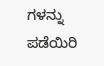ಗಳನ್ನು ಪಡೆಯಿರಿ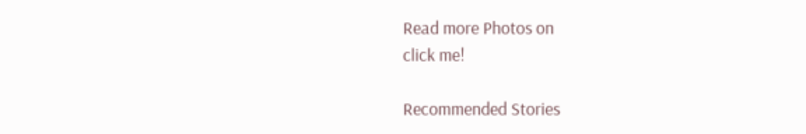Read more Photos on
click me!

Recommended Stories